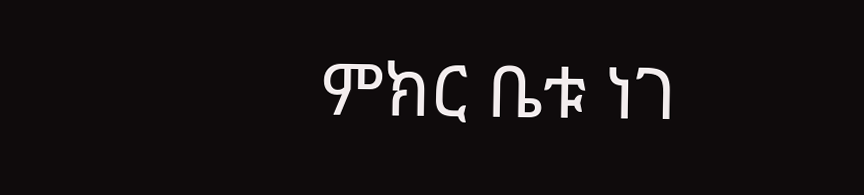ምክር ቤቱ ነገ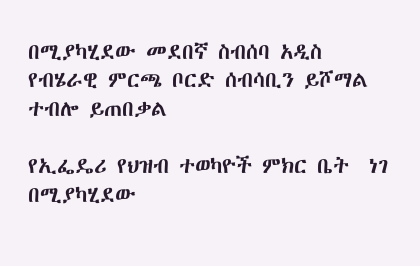በሚያካሂደው መደበኛ ስብሰባ አዲስ የብሄራዊ ምርጫ ቦርድ ሰብሳቢን ይሾማል ተብሎ ይጠበቃል

የኢፌዴሪ የህዝብ ተወካዮች ምክር ቤት  ነገ በሚያካሂደው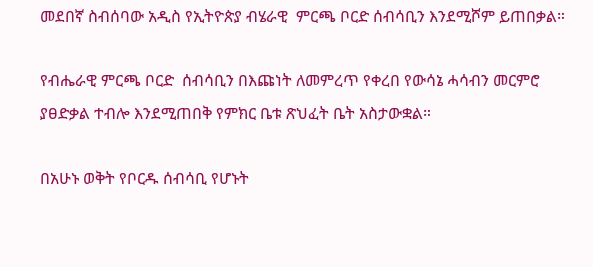መደበኛ ስብሰባው አዲስ የኢትዮጵያ ብሄራዊ  ምርጫ ቦርድ ሰብሳቢን እንደሚሾም ይጠበቃል።

የብሔራዊ ምርጫ ቦርድ  ሰብሳቢን በእጩነት ለመምረጥ የቀረበ የውሳኔ ሓሳብን መርምሮ ያፀድቃል ተብሎ እንደሚጠበቅ የምክር ቤቱ ጽህፈት ቤት አስታውቋል።

በአሁኑ ወቅት የቦርዱ ሰብሳቢ የሆኑት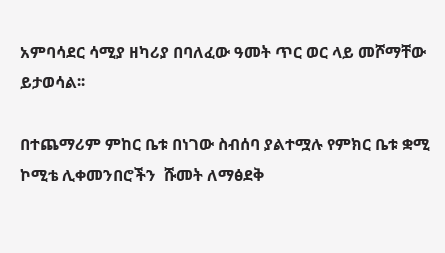አምባሳደር ሳሚያ ዘካሪያ በባለፈው ዓመት ጥር ወር ላይ መሾማቸው ይታወሳል፡፡

በተጨማሪም ምከር ቤቱ በነገው ስብሰባ ያልተሟሉ የምክር ቤቱ ቋሚ ኮሚቴ ሊቀመንበሮችን  ሹመት ለማፅደቅ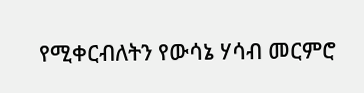የሚቀርብለትን የውሳኔ ሃሳብ መርምሮ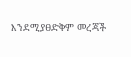እንደሚያፀድቅም መረጃች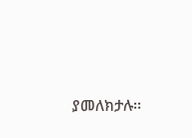ያመለክታሉ፡፡